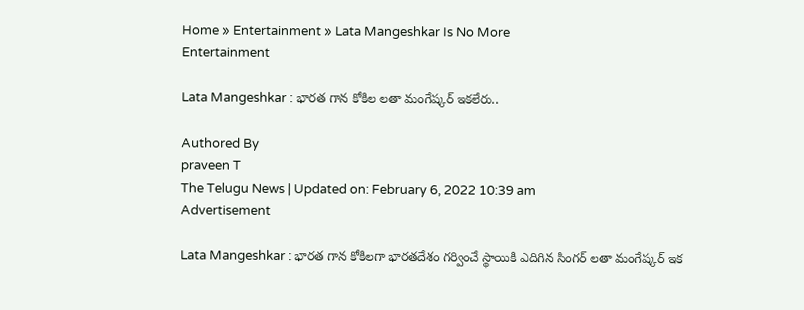Home » Entertainment » Lata Mangeshkar Is No More
Entertainment

Lata Mangeshkar : భారత గాన కోకిల లతా మంగేష్కర్ ఇకలేరు..

Authored By
praveen T
The Telugu News | Updated on: February 6, 2022 10:39 am
Advertisement

Lata Mangeshkar : భారత గాన కోకిలగా భారతదేశం గర్వించే స్థాయికి ఎదిగిన సింగర్ లతా మంగేష్కర్ ఇక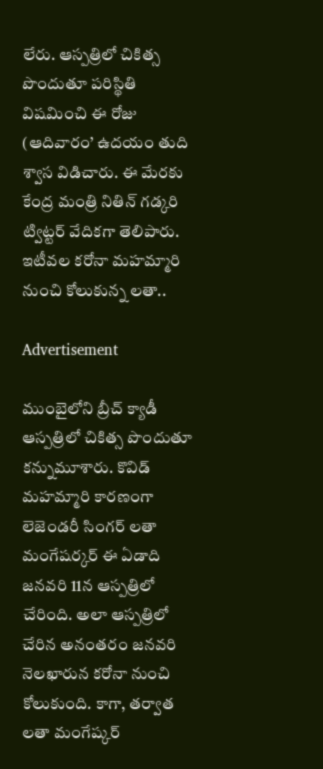లేరు. ఆస్పత్రిలో చికిత్స పొందుతూ పరిస్థితి విషమించి ఈ రోజు (ఆదివారం’ ఉదయం తుది శ్వాస విడిచారు. ఈ మేరకు కేంద్ర మంత్రి నితిన్ గడ్కరి ట్విట్టర్ వేదికగా తెలిపారు. ఇటీవల కరోనా మహమ్మారి నుంచి కోలుకున్న లతా..

Advertisement

ముంబైలోని బ్రీచ్ క్యాడీ ఆస్పత్రిలో చికిత్స పొందుతూ కన్నుమూశారు. కొవిడ్‌ మహమ్మారి కారణంగా లెజెండరీ సింగర్ లతా మంగేషర్కర్ ఈ ఏడాది జనవరి 11న ఆస్పత్రిలో చేరింది. అలా ఆస్పత్రిలో చేరిన అనంతరం జనవరి నెలఖారున కరోనా నుంచి కోలుకుంది. కాగా, తర్వాత లతా మంగేష్కర్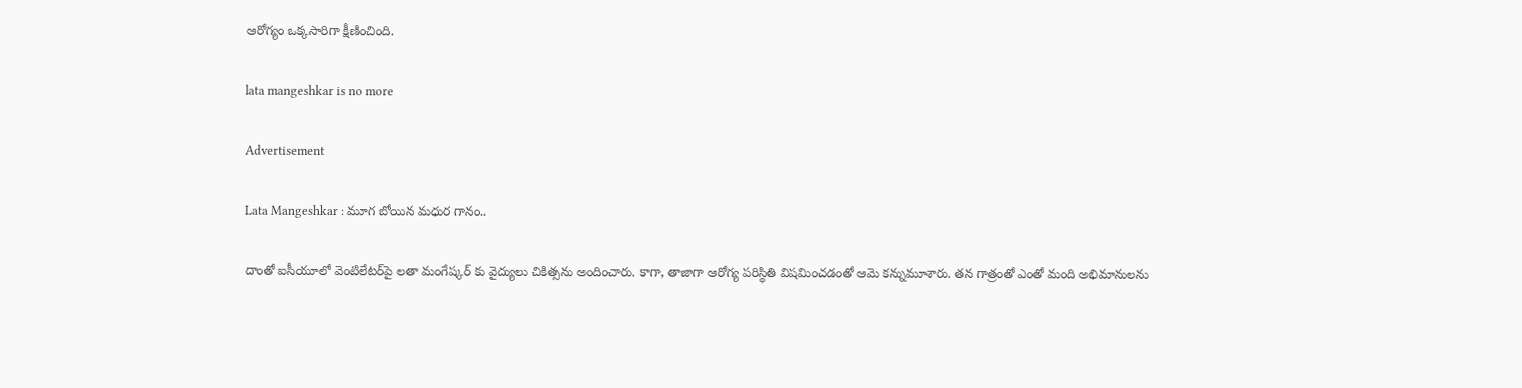ఆరోగ్యం ఒక్కసారిగా క్షీణించింది.

lata mangeshkar is no more

Advertisement

Lata Mangeshkar : మూగ బోయిన మధుర గానం..

దాంతో ఐసీయూలో వెంటిలేటర్‌పై లతా మంగేష్కర్ కు వైద్యులు చికిత్సను అందించారు. కాగా, తాజాగా ఆరోగ్య పరిస్థితి విషమించడంతో ఆమె కన్నుమూశారు. తన గాత్రంతో ఎంతో మంది అభిమానులను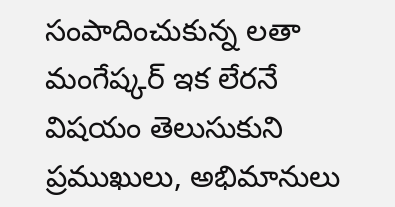సంపాదించుకున్న లతా మంగేష్కర్‌ ఇక లేరనే విషయం తెలుసుకుని ప్రముఖులు, అభిమానులు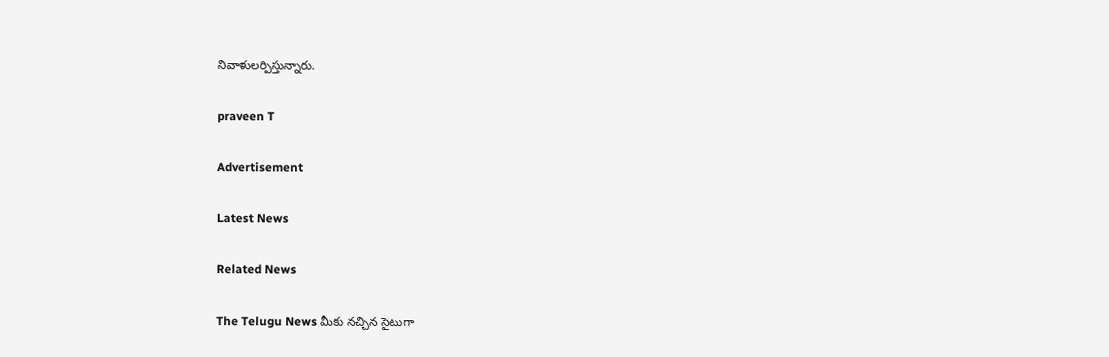నివాళులర్పిస్తున్నారు.

praveen T

Advertisement

Latest News

Related News

The Telugu News మీకు నచ్చిన సైటుగా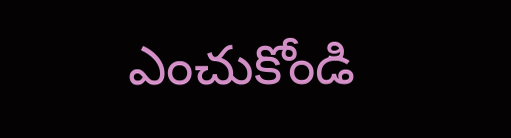ఎంచుకోండి